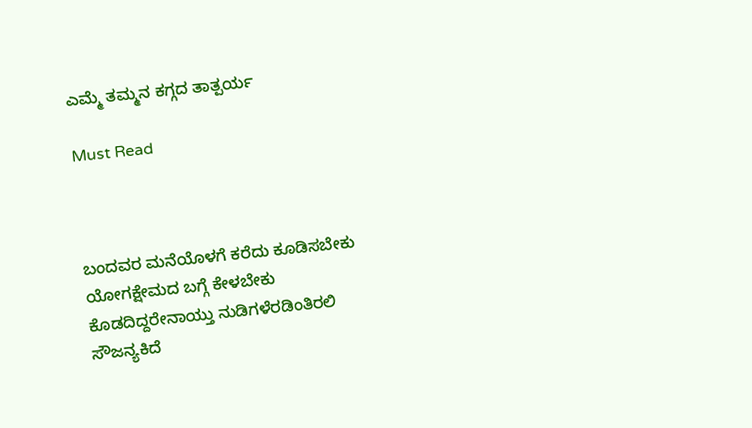ಎಮ್ಮೆ ತಮ್ಮನ ಕಗ್ಗದ ತಾತ್ಪರ್ಯ

Must Read



ಬಂದವರ ಮನೆಯೊಳಗೆ ಕರೆದು ಕೂಡಿಸಬೇಕು
ಯೋಗಕ್ಷೇಮದ ಬಗ್ಗೆ ಕೇಳಬೇಕು
ಕೊಡದಿದ್ದರೇನಾಯ್ತು ನುಡಿಗಳೆರಡಿಂತಿರಲಿ
ಸೌಜನ್ಯಕಿದೆ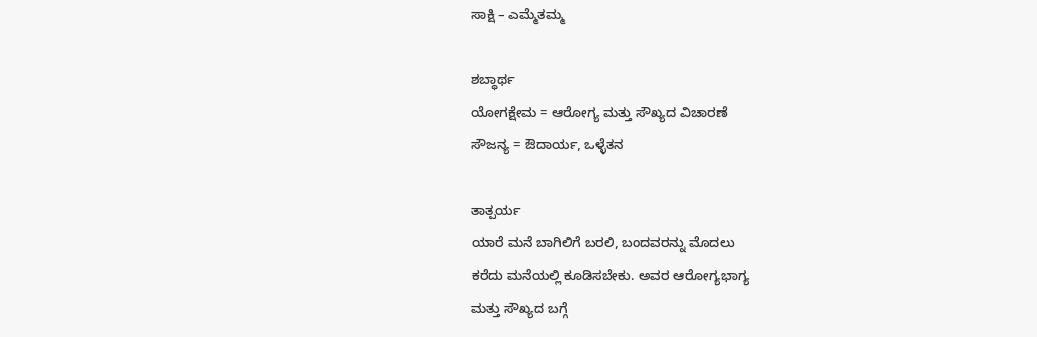ಸಾಕ್ಷಿ – ಎಮ್ಮೆತಮ್ಮ

ಶಬ್ಧಾರ್ಥ
ಯೋಗಕ್ಷೇಮ = ಆರೋಗ್ಯ ಮತ್ತು ಸೌಖ್ಯದ ವಿಚಾರಣೆ
ಸೌಜನ್ಯ = ಔದಾರ್ಯ, ಒಳ್ಳೆತನ

ತಾತ್ಪರ್ಯ
ಯಾರೆ ಮನೆ ಬಾಗಿಲಿಗೆ ಬರಲಿ, ಬಂದವರನ್ನು ‌ಮೊದಲು
ಕರೆದು ಮನೆಯಲ್ಲಿ ಕೂಡಿಸಬೇಕು. ಅವರ ಆರೋಗ್ಯಭಾಗ್ಯ
ಮತ್ತು ಸೌಖ್ಯದ ಬಗ್ಗೆ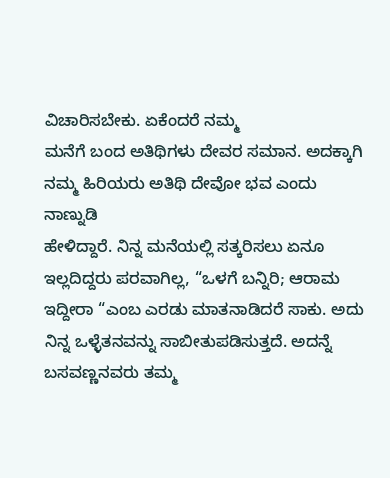ವಿಚಾರಿಸಬೇಕು. ಏಕೆಂದರೆ ನಮ್ಮ
ಮನೆಗೆ ಬಂದ ಅತಿಥಿಗಳು ದೇವರ ಸಮಾನ. ಅದಕ್ಕಾಗಿ ನಮ್ಮ ಹಿರಿಯರು ಅತಿಥಿ ದೇವೋ ಭವ ಎಂದು ನಾಣ್ನುಡಿ
ಹೇಳಿದ್ದಾರೆ. ನಿನ್ನ ಮನೆಯಲ್ಲಿ ಸತ್ಕರಿಸಲು ಏನೂ ಇಲ್ಲದಿದ್ದರು ಪರವಾಗಿಲ್ಲ, “ಒಳಗೆ ಬನ್ನಿರಿ; ಆರಾಮ ಇದ್ದೀರಾ “ಎಂಬ ಎರಡು ಮಾತನಾಡಿದರೆ ಸಾಕು. ಅದು ನಿನ್ನ ಒಳ್ಳೆತನವನ್ನು ಸಾಬೀತುಪಡಿಸುತ್ತದೆ. ಅದನ್ನೆ ಬಸವಣ್ಣನವರು ತಮ್ಮ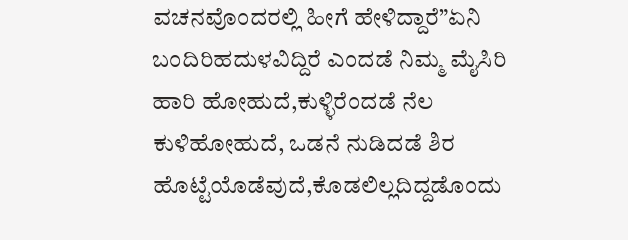ವಚನವೊಂದರಲ್ಲಿ ಹೀಗೆ ಹೇಳಿದ್ದಾರೆ”ಏನಿ ಬಂದಿರಿಹದುಳವಿದ್ದಿರೆ ಎಂದಡೆ ನಿಮ್ಮ ಮೈಸಿರಿ ಹಾರಿ ಹೋಹುದೆ,ಕುಳ್ಳಿರೆಂದಡೆ ನೆಲ ಕುಳಿಹೋಹುದೆ, ಒಡನೆ ನುಡಿದಡೆ ಶಿರ ಹೊಟ್ಟೆಯೊಡೆವುದೆ,ಕೊಡಲಿಲ್ಲದಿದ್ದಡೊಂದು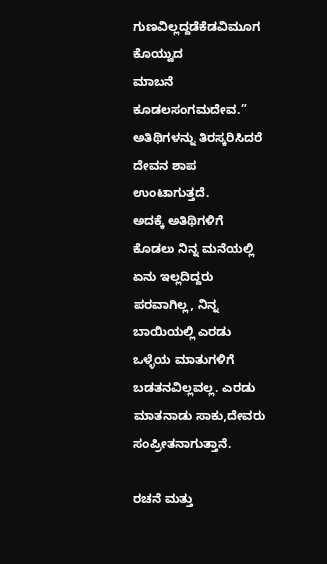ಗುಣವಿಲ್ಲದ್ದಡೆಕೆಡವಿಮೂಗ ಕೊಯ್ವುದ
ಮಾಬನೆ ಕೂಡಲಸಂಗಮದೇವ.” ಅತಿಥಿಗಳನ್ನು ತಿರಸ್ಕರಿಸಿದರೆ ದೇವನ ಶಾಪ ಉಂಟಾಗುತ್ತದೆ.
ಅದಕ್ಕೆ ಅತಿಥಿಗಳಿಗೆ ಕೊಡಲು ನಿನ್ನ ಮನೆಯಲ್ಲಿ ಏನು ಇಲ್ಲದಿದ್ದರು ಪರವಾಗಿಲ್ಲ, ನಿನ್ನ ಬಾಯಿಯಲ್ಲಿ ಎರಡು‌ ಒಳ್ಳೆಯ ಮಾತುಗಳಿಗೆ ಬಡತನವಿಲ್ಲವಲ್ಲ. ಎರಡು ಮಾತನಾಡು ಸಾಕು,ದೇವರು ಸಂಪ್ರೀತನಾಗುತ್ತಾನೆ.

ರಚನೆ ಮತ್ತು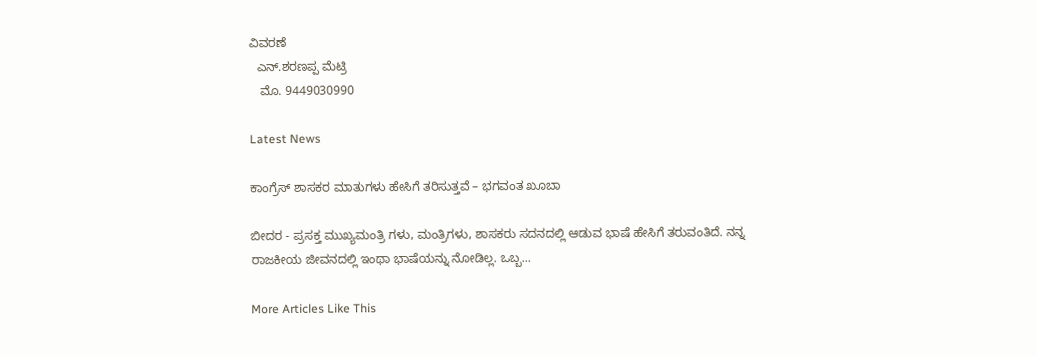ವಿವರಣೆ
  ಎನ್.ಶರಣಪ್ಪ‌ ಮೆಟ್ರಿ
   ಮೊ. 9449030990

Latest News

ಕಾಂಗ್ರೆಸ್ ಶಾಸಕರ ಮಾತುಗಳು ಹೇಸಿಗೆ ತರಿಸುತ್ತವೆ – ಭಗವಂತ ಖೂಬಾ

ಬೀದರ - ಪ್ರಸಕ್ತ ಮುಖ್ಯಮಂತ್ರಿ ಗಳು, ಮಂತ್ರಿಗಳು, ಶಾಸಕರು ಸದನದಲ್ಲಿ ಆಡುವ ಭಾಷೆ ಹೇಸಿಗೆ ತರುವಂತಿದೆ. ನನ್ನ ರಾಜಕೀಯ ಜೀವನದಲ್ಲಿ ಇಂಥಾ ಭಾಷೆಯನ್ನು ನೋಡಿಲ್ಲ. ಒಬ್ಬ...

More Articles Like This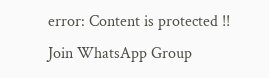error: Content is protected !!
Join WhatsApp Group